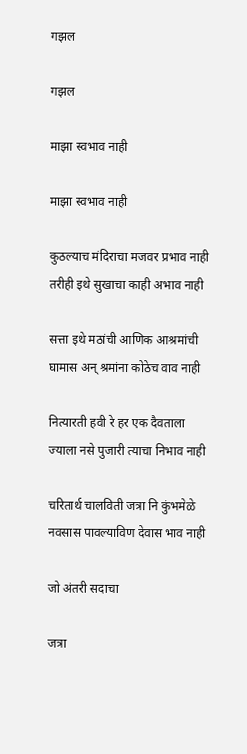गझल

गझल

माझा स्वभाव नाही

माझा स्वभाव नाही

कुठल्याच मंदिराचा मजवर प्रभाव नाही
तरीही इथे सुखाचा काही अभाव नाही

सत्ता इथे मठांची आणिक आश्रमांची
घामास अन् श्रमांना कोठेच वाव नाही

नित्यारती हवी रे हर एक दैवताला
ज्याला नसे पुजारी त्याचा निभाव नाही

चरितार्थ चालविती जत्रा नि कुंभमेळे
नवसास पावल्याविण देवास भाव नाही

जो अंतरी सदाचा

जत्रा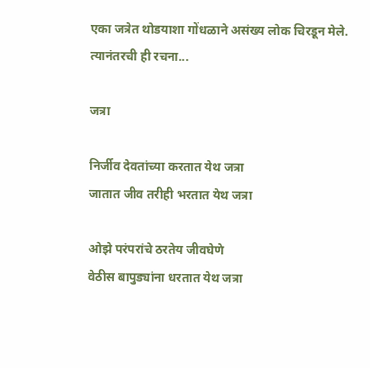एका जत्रेत थोडयाशा गोंधळाने असंख्य लोक चिरडून मेले.
त्यानंतरची ही रचना...

जत्रा

निर्जीव देवतांच्या करतात येथ जत्रा
जातात जीव तरीही भरतात येथ जत्रा

ओझे परंपरांचे ठरतेय जीवघेणे
वेठीस बापुड्यांना धरतात येथ जत्रा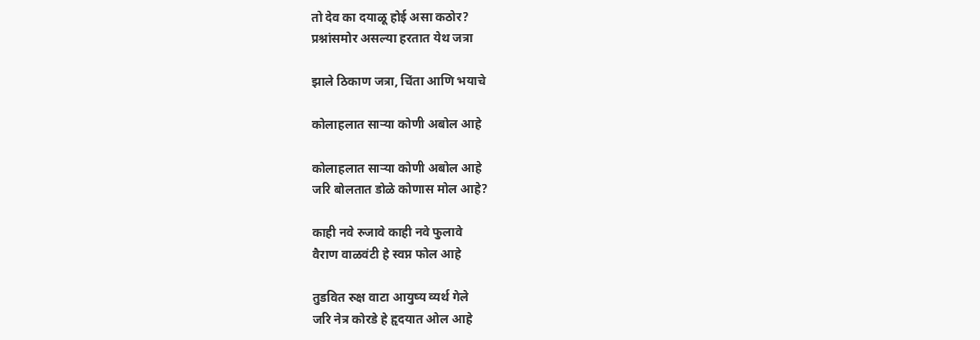तो देव का दयाळू होई असा कठोर?
प्रश्नांसमोर असल्या हरतात येथ जत्रा

झाले ठिकाण जत्रा, चिंता आणि भयाचे

कोलाहलात सार्‍या कोणी अबोल आहे

कोलाहलात सार्‍या कोणी अबोल आहे
जरि बोलतात डोळे कोणास मोल आहे?

काही नवे रुजावे काही नवे फुलावे
वैराण वाळवंटी हे स्वप्न फोल आहे

तुडवित रुक्ष वाटा आयुष्य व्यर्थ गेले
जरि नेत्र कोरडे हे हृदयात ओल आहे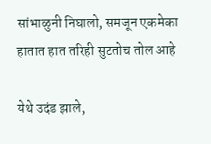सांभाळुनी निघालो, समजून एकमेका
हातात हात तरिही सुटतोच तोल आहे

येथे उदंड झाले,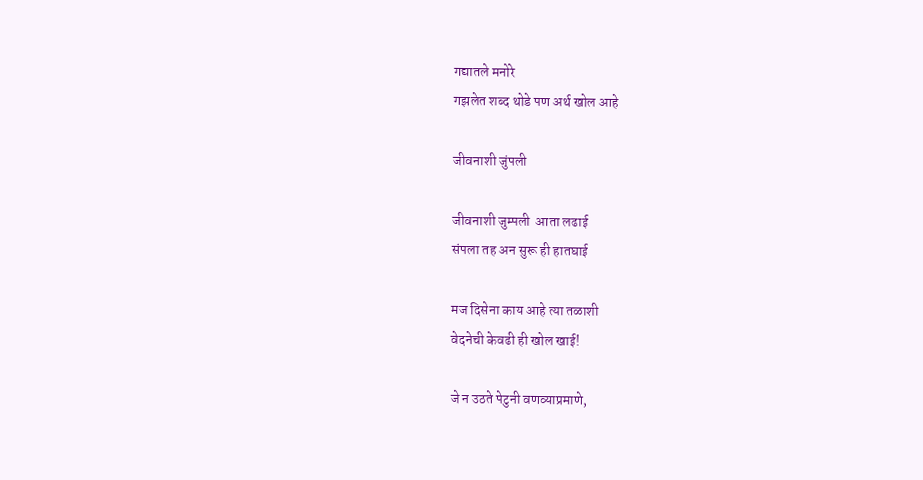गद्यातले मनोरे
गझलेत शब्द थोडे पण अर्थ खोल आहे

जीवनाशी जुंपली

जीवनाशी जुम्पली  आता लढाई
संपला तह अन सुरू ही हातघाई

मज दिसेना काय आहे त्या तळाशी
वेदनेची केवढी ही खोल खाई!

जे न उठते पेटुनी वणव्याप्रमाणे,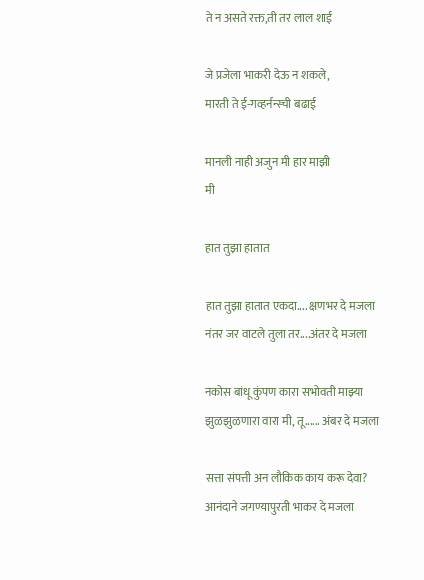ते न असते रक्त,ती तर लाल शाई

जे प्रजेला भाकरी देऊ न शकले,
मारती ते ई-गव्हर्नन्स्ची बढाई

मानली नाही अजुन मी हार माझी
मी

हात तुझा हातात

हात तुझा हातात एकदा.... क्षणभर दे मजला
नंतर जर वाटले तुला तर....अंतर दे मजला

नकोस बांधू कुंपण कारा सभोवती माझ्या
झुळझुळणारा वारा मी, तू...... अंबर दे मजला

सत्ता संपत्ती अन लौकिक काय करू देवा?
आनंदाने जगण्यापुरती भाकर दे मजला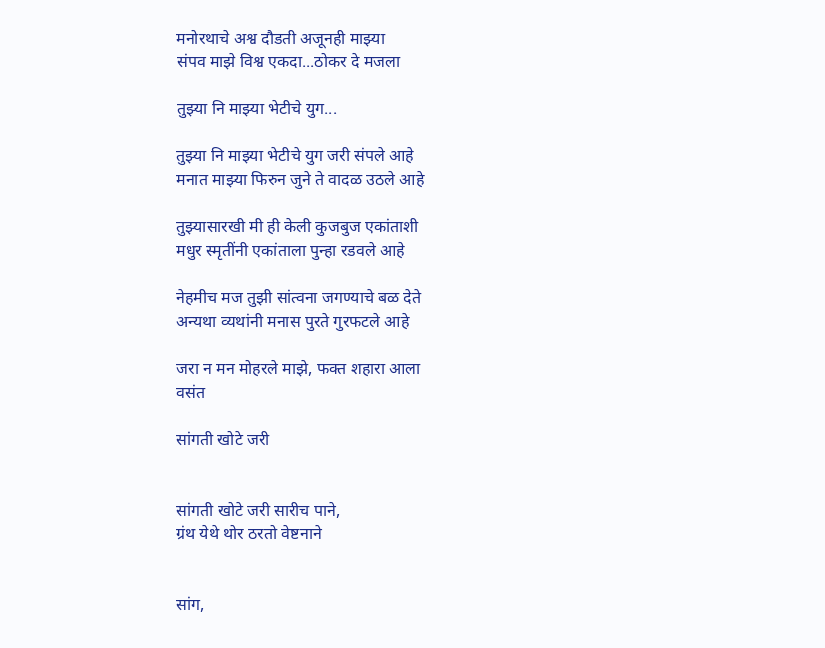मनोरथाचे अश्व दौडती अजूनही माझ्या
संपव माझे विश्व एकदा...ठोकर दे मजला

तुझ्या नि माझ्या भेटीचे युग...

तुझ्या नि माझ्या भेटीचे युग जरी संपले आहे
मनात माझ्या फिरुन जुने ते वादळ उठले आहे

तुझ्यासारखी मी ही केली कुजबुज एकांताशी
मधुर स्मृतींनी एकांताला पुन्हा रडवले आहे

नेहमीच मज तुझी सांत्वना जगण्याचे बळ देते
अन्यथा व्यथांनी मनास पुरते गुरफटले आहे

जरा न मन मोहरले माझे, फक्त शहारा आला
वसंत

सांगती खोटे जरी


सांगती खोटे जरी सारीच पाने,
ग्रंथ येथे थोर ठरतो वेष्टनाने


सांग,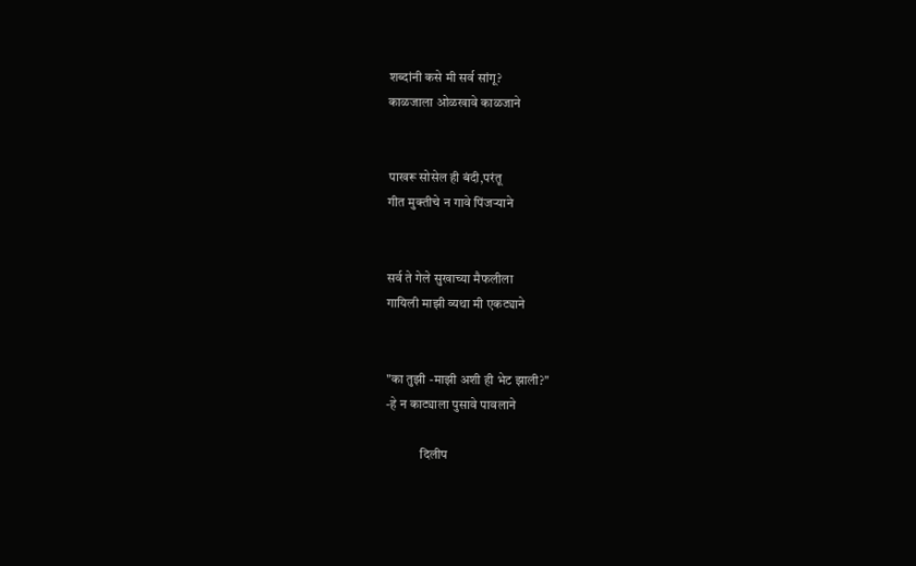शब्दांनी कसे मी सर्व सांगू?
काळजाला ओळखावे काळजाने


पाखरू सोसेल ही बंदी,परंतू
गीत मुक्तीचे न गावे पिंजऱ्याने


सर्व ते गेले सुखाच्या मैफलीला
गायिली माझी व्यथा मी एकट्याने


"का तुझी -माझी अशी ही भेट झाली?"
-हे न काट्याला पुसावे पावलाने

             दिलीप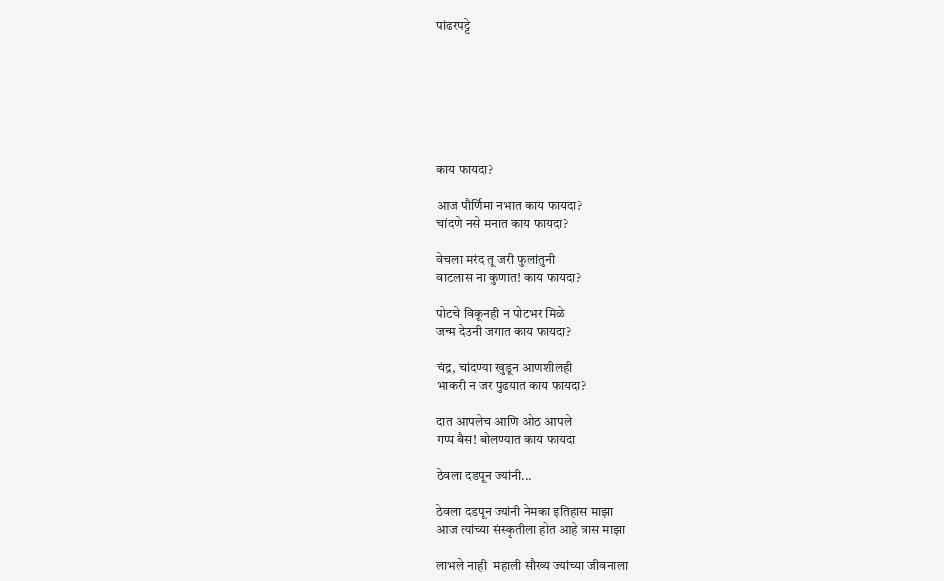पांढरपट्टे







काय फायदा?

आज पौर्णिमा नभात काय फायदा?
चांदणे नसे मनात काय फायदा?

वेचला मरंद तू जरी फुलांतुनी
वाटलास ना कुणात! काय फायदा?

पोटचे विकूनही न पोटभर मिळे
जन्म देउनी जगात काय फायदा?

चंद्र, चांदण्या खुडून आणशीलही
भाकरी न जर पुढयात काय फायदा?

दात आपलेच आणि ओठ आपले
गप्प बैस! बोलण्यात काय फायदा

ठेवला दडपून ज्यांनी...

ठेवला दडपून ज्यांनी नेमका इतिहास माझा
आज त्यांच्या संस्कृतीला होत आहे त्रास माझा

लाभले नाही  महाली सौख्य ज्यांच्या जीवनाला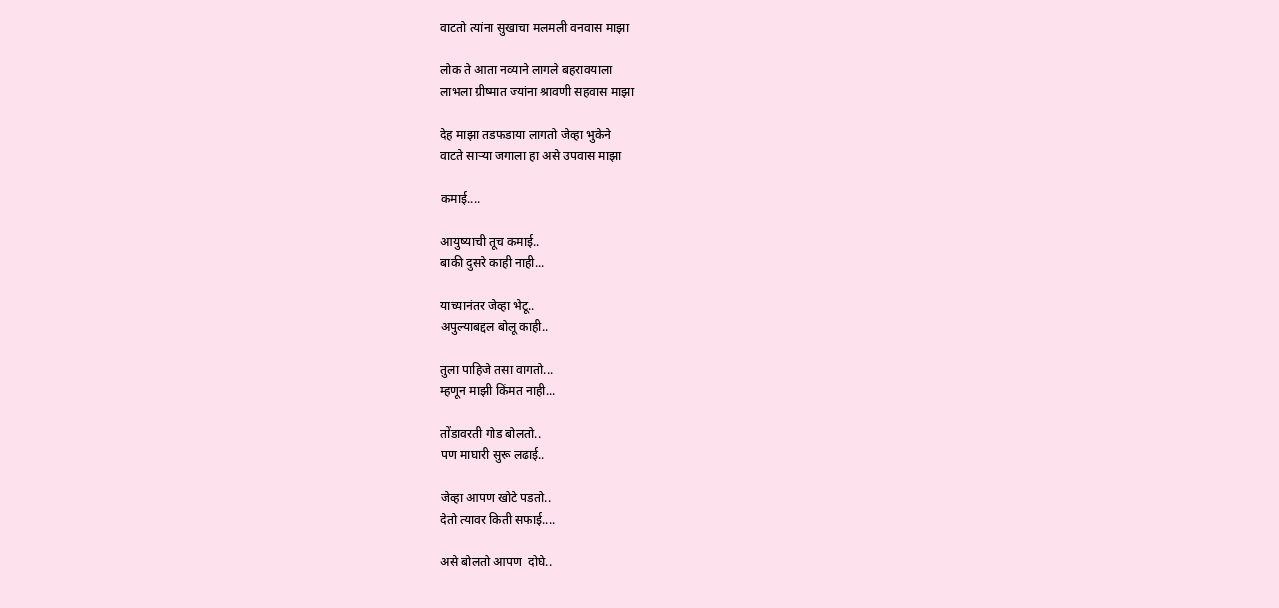वाटतो त्यांना सुखाचा मलमली वनवास माझा

लोक ते आता नव्याने लागले बहरावयाला
लाभला ग्रीष्मात ज्यांना श्रावणी सहवास माझा

देह माझा तडफडाया लागतो जेव्हा भुकेने
वाटते सार्‍या जगाला हा असे उपवास माझा

कमाई....

आयुष्याची तूच कमाई..
बाकी दुसरे काही नाही...

याच्यानंतर जेव्हा भेटू..
अपुल्याबद्दल बोलू काही..

तुला पाहिजे तसा वागतो...
म्हणून माझी किंमत नाही...

तोंडावरती गोड बोलतो..
पण माघारी सुरू लढाई..

जेव्हा आपण खोटे पडतो..
देतो त्यावर किती सफाई....

असे बोलतो आपण  दोघे..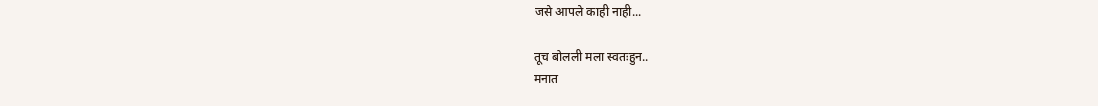जसे आपले काही नाही...

तूच बोलली मला स्वतःहुन..
मनात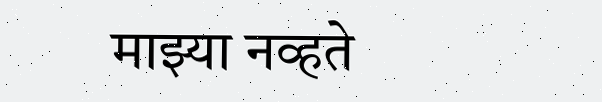माझ्या नव्हते